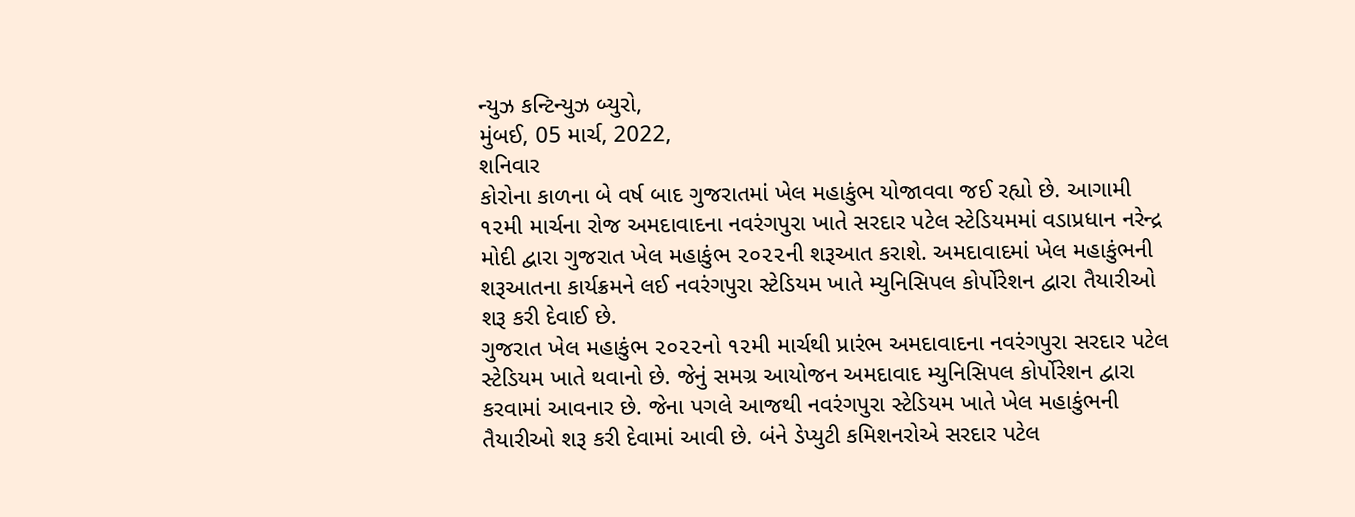ન્યુઝ કન્ટિન્યુઝ બ્યુરો,
મુંબઈ, 05 માર્ચ, 2022,
શનિવાર
કોરોના કાળના બે વર્ષ બાદ ગુજરાતમાં ખેલ મહાકુંભ યોજાવવા જઈ રહ્યો છે. આગામી ૧૨મી માર્ચના રોજ અમદાવાદના નવરંગપુરા ખાતે સરદાર પટેલ સ્ટેડિયમમાં વડાપ્રધાન નરેન્દ્ર મોદી દ્વારા ગુજરાત ખેલ મહાકુંભ ૨૦૨૨ની શરૂઆત કરાશે. અમદાવાદમાં ખેલ મહાકુંભની શરૂઆતના કાર્યક્રમને લઈ નવરંગપુરા સ્ટેડિયમ ખાતે મ્યુનિસિપલ કોર્પોરેશન દ્વારા તૈયારીઓ શરૂ કરી દેવાઈ છે.
ગુજરાત ખેલ મહાકુંભ ૨૦૨૨નો ૧૨મી માર્ચથી પ્રારંભ અમદાવાદના નવરંગપુરા સરદાર પટેલ સ્ટેડિયમ ખાતે થવાનો છે. જેનું સમગ્ર આયોજન અમદાવાદ મ્યુનિસિપલ કોર્પોરેશન દ્વારા કરવામાં આવનાર છે. જેના પગલે આજથી નવરંગપુરા સ્ટેડિયમ ખાતે ખેલ મહાકુંભની તૈયારીઓ શરૂ કરી દેવામાં આવી છે. બંને ડેપ્યુટી કમિશનરોએ સરદાર પટેલ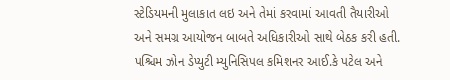સ્ટેડિયમની મુલાકાત લઇ અને તેમાં કરવામાં આવતી તૈયારીઓ અને સમગ્ર આયોજન બાબતે અધિકારીઓ સાથે બેઠક કરી હતી. પશ્ચિમ ઝોન ડેપ્યુટી મ્યુનિસિપલ કમિશનર આઈ.કે પટેલ અને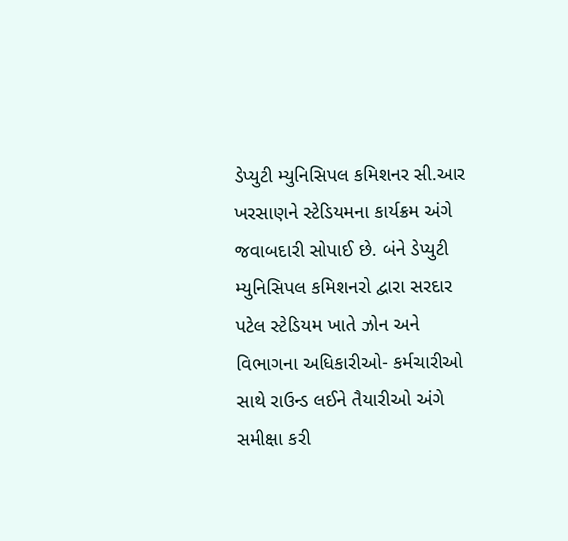ડેપ્યુટી મ્યુનિસિપલ કમિશનર સી.આર ખરસાણને સ્ટેડિયમના કાર્યક્રમ અંગે જવાબદારી સોપાઈ છે. બંને ડેપ્યુટી મ્યુનિસિપલ કમિશનરો દ્વારા સરદાર પટેલ સ્ટેડિયમ ખાતે ઝોન અને વિભાગના અધિકારીઓ- કર્મચારીઓ સાથે રાઉન્ડ લઈને તૈયારીઓ અંગે સમીક્ષા કરી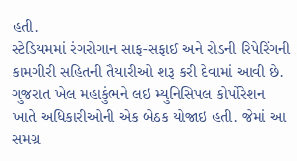હતી.
સ્ટેડિયમમાં રંગરોગાન સાફ-સફાઈ અને રોડની રિપેરિંગની કામગીરી સહિતની તૈયારીઓ શરૂ કરી દેવામાં આવી છે. ગુજરાત ખેલ મહાકુંભને લઇ મ્યુનિસિપલ કોર્પોરેશન ખાતે અધિકારીઓની એક બેઠક યોજાઇ હતી. જેમાં આ સમગ્ર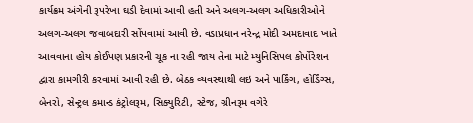કાર્યક્રમ અંગેની રૂપરેખા ઘડી દેવામાં આવી હતી અને અલગ-અલગ અધિકારીઓને અલગ-અલગ જવાબદારી સોંપવામાં આવી છે. વડાપ્રધાન નરેન્દ્ર મોદી અમદાવાદ ખાતે આવવાના હોય કોઈપણ પ્રકારની ચૂક ના રહી જાય તેના માટે મ્યુનિસિપલ કોર્પોરેશન દ્વારા કામગીરી કરવામાં આવી રહી છે. બેઠક વ્યવસ્થાથી લઇ અને પાર્કિંગ, હોર્ડિંગ્સ, બેનરો, સેન્ટ્રલ કમાન્ડ કંટ્રોલરૂમ, સિક્યુરિટી, સ્ટેજ, ગ્રીનરૂમ વગેરે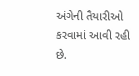અંગેની તૈયારીઓ કરવામાં આવી રહી છે.